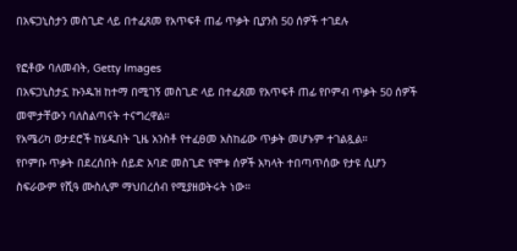በአፍጋኒስታን መስጊድ ላይ በተፈጸመ የአጥፍቶ ጠፊ ጥቃት ቢያንስ 50 ሰዎች ተገደሉ

የፎቶው ባለመብት, Getty Images
በአፍጋኒስታኗ ኩንዱዝ ከተማ በሚገኝ መስጊድ ላይ በተፈጸመ የአጥፍቶ ጠፊ የቦምብ ጥቃት 50 ሰዎች መሞታቸውን ባለስልጣናት ተናግረዋል።
የአሜሪካ ወታደሮች ከሄዱበት ጊዜ አንስቶ የተፈፀመ አስከፊው ጥቃት መሆኑም ተገልጿል።
የቦምቡ ጥቃት በደረሰበት ሰይድ አባድ መስጊድ የሞቱ ሰዎች አካላት ተበጣጥሰው የታዩ ሲሆን ስፍራውም የሺዓ ሙስሊም ማህበረሰብ የሚያዘወትሩት ነው።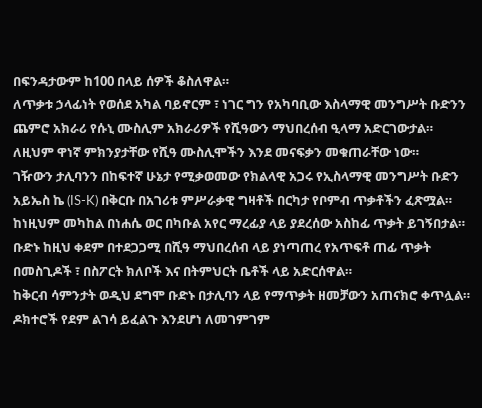በፍንዳታውም ከ100 በላይ ሰዎች ቆስለዋል።
ለጥቃቱ ኃላፊነት የወሰደ አካል ባይኖርም ፣ ነገር ግን የአካባቢው እስላማዊ መንግሥት ቡድንን ጨምሮ አክራሪ የሱኒ ሙስሊም አክራሪዎች የሺዓውን ማህበረሰብ ዒላማ አድርገውታል።
ለዚህም ዋነኛ ምክንያታቸው የሺዓ ሙስሊሞችን እንደ መናፍቃን መቁጠራቸው ነው።
ገዥውን ታሊባንን በከፍተኛ ሁኔታ የሚቃወመው የክልላዊ አጋሩ የኢስላማዊ መንግሥት ቡድን አይኤስ ኬ (IS-K) በቅርቡ በአገሪቱ ምሥራቃዊ ግዛቶች በርካታ የቦምብ ጥቃቶችን ፈጽሟል።
ከነዚህም መካከል በነሐሴ ወር በካቡል አየር ማረፊያ ላይ ያደረሰው አስከፊ ጥቃት ይገኝበታል።
ቡድኑ ከዚህ ቀደም በተደጋጋሚ በሺዓ ማህበረሰብ ላይ ያነጣጠረ የአጥፍቶ ጠፊ ጥቃት በመስጊዶች ፣ በስፖርት ክለቦች እና በትምህርት ቤቶች ላይ አድርሰዋል።
ከቅርብ ሳምንታት ወዲህ ደግሞ ቡድኑ በታሊባን ላይ የማጥቃት ዘመቻውን አጠናክሮ ቀጥሏል።
ዶክተሮች የደም ልገሳ ይፈልጉ እንደሆነ ለመገምገም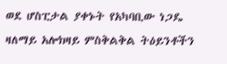ወደ ሆስፒታል ያቀኑት የአካባቢው ነጋዴ ዛለማይ አሎክዛይ ምስቅልቅል ትዕይንቶችን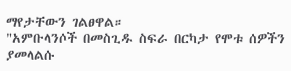ማየታቸውን ገልፀዋል።
"አምቡላንሶች በመስጊዱ ስፍራ በርካታ የሞቱ ሰዎችን ያመላልሱ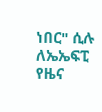ነበር" ሲሉ ለኤኤፍፒ የዜና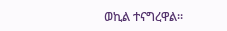ወኪል ተናግረዋል።